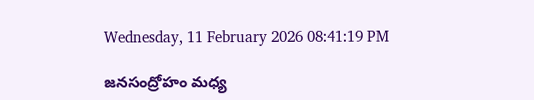Wednesday, 11 February 2026 08:41:19 PM

జనసంద్రోహం మధ్య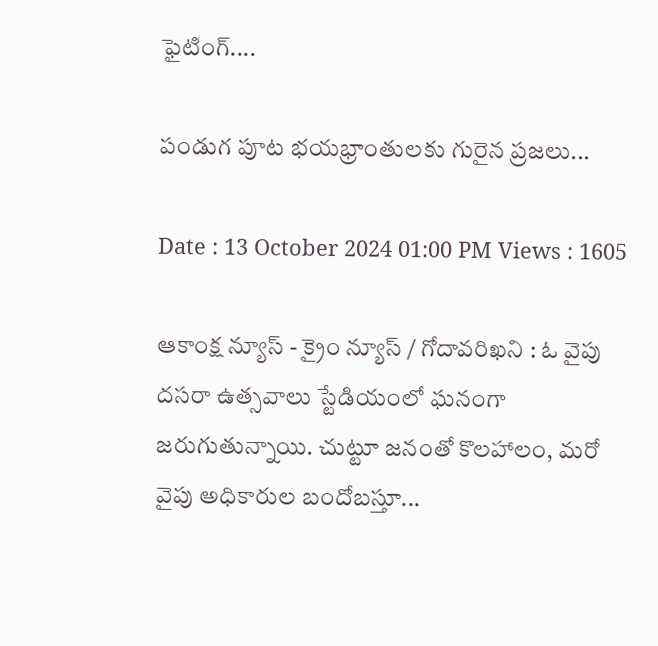ఫైటింగ్....

పండుగ పూట భయభ్రాంతులకు గురైన ప్రజలు...

Date : 13 October 2024 01:00 PM Views : 1605

ఆకాంక్ష న్యూస్ - క్రైం న్యూస్ / గోదావరిఖని : ఓ వైపు దసరా ఉత్సవాలు స్టేడియంలో ఘనంగా జరుగుతున్నాయి. చుట్టూ జనంతో కొలహాలం, మరో వైపు అధికారుల బందోబస్తూ...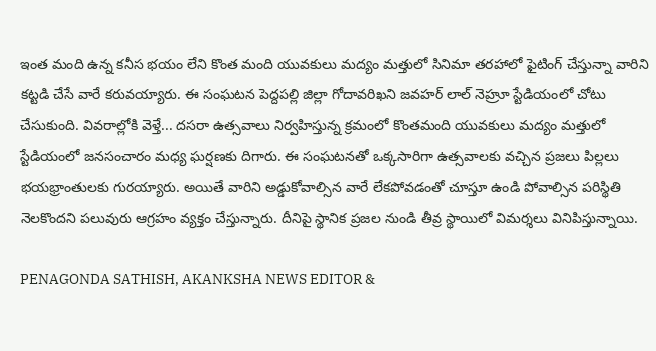ఇంత మంది ఉన్న కనీస భయం లేని కొంత మంది యువకులు మద్యం మత్తులో సినిమా తరహాలో ఫైటింగ్ చేస్తున్నా వారిని కట్టడి చేసే వారే కరువయ్యారు. ఈ సంఘటన పెద్దపల్లి జిల్లా గోదావరిఖని జవహర్ లాల్ నెహ్రూ స్టేడియంలో చోటు చేసుకుంది. వివరాల్లోకి వెళ్తే... దసరా ఉత్సవాలు నిర్వహిస్తున్న క్రమంలో కొంతమంది యువకులు మద్యం మత్తులో స్టేడియంలో జనసంచారం మధ్య ఘర్షణకు దిగారు. ఈ సంఘటనతో ఒక్కసారిగా ఉత్సవాలకు వచ్చిన ప్రజలు పిల్లలు భయభ్రాంతులకు గురయ్యారు. అయితే వారిని అడ్డుకోవాల్సిన వారే లేకపోవడంతో చూస్తూ ఉండి పోవాల్సిన పరిస్థితి నెలకొందని పలువురు ఆగ్రహం వ్యక్తం చేస్తున్నారు. దీనిపై స్థానిక ప్రజల నుండి తీవ్ర స్థాయిలో విమర్శలు వినిపిస్తున్నాయి.

PENAGONDA SATHISH, AKANKSHA NEWS EDITOR &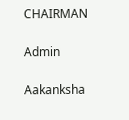CHAIRMAN

Admin

Aakanksha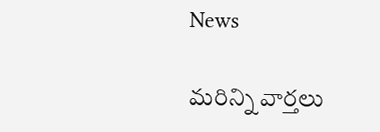News

మరిన్ని వార్తలు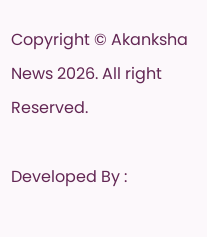Copyright © Akanksha News 2026. All right Reserved.

Developed By :